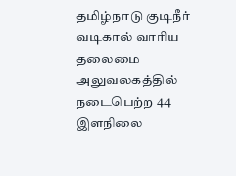தமிழ்நாடு குடிநீர் வடிகால் வாரிய தலைமை அலுவலகத்தில் நடைபெற்ற 44 இளநிலை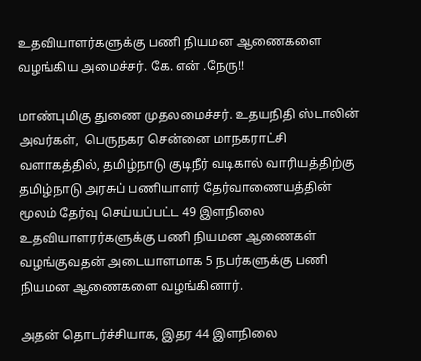உதவியாளர்களுக்கு பணி நியமன ஆணைகளை வழங்கிய அமைச்சர். கே. என் .நேரு!!

மாண்புமிகு துணை முதலமைச்சர். உதயநிதி ஸ்டாலின் அவர்கள்,  பெருநகர சென்னை மாநகராட்சி வளாகத்தில், தமிழ்நாடு குடிநீர் வடிகால் வாரியத்திற்கு தமிழ்நாடு அரசுப் பணியாளர் தேர்வாணையத்தின் மூலம் தேர்வு செய்யப்பட்ட 49 இளநிலை உதவியாளரர்களுக்கு பணி நியமன ஆணைகள் வழங்குவதன் அடையாளமாக 5 நபர்களுக்கு பணி நியமன ஆணைகளை வழங்கினார்.

அதன் தொடர்ச்சியாக, இதர 44 இளநிலை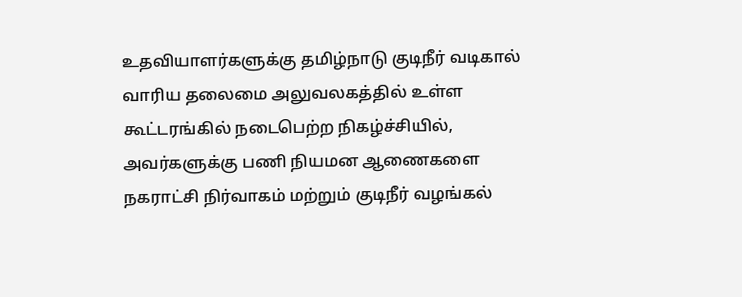உதவியாளர்களுக்கு தமிழ்நாடு குடிநீர் வடிகால் வாரிய தலைமை அலுவலகத்தில் உள்ள கூட்டரங்கில் நடைபெற்ற நிகழ்ச்சியில், அவர்களுக்கு பணி நியமன ஆணைகளை நகராட்சி நிர்வாகம் மற்றும் குடிநீர் வழங்கல்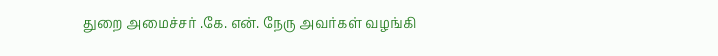துறை அமைச்சர் .கே. என். நேரு அவர்கள் வழங்கி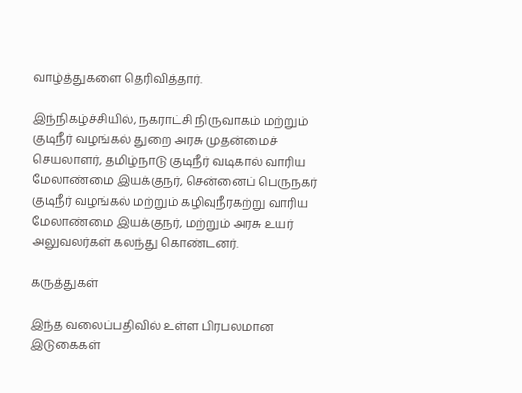வாழ்த்துகளை தெரிவித்தார்.

இந்நிகழ்ச்சியில், நகராட்சி நிருவாகம் மற்றும் குடிநீர் வழங்கல் துறை அரசு முதன்மைச் செயலாளர், தமிழ்நாடு குடிநீர் வடிகால் வாரிய மேலாண்மை இயக்குநர், சென்னைப் பெருநகர் குடிநீர் வழங்கல் மற்றும் கழிவுநீரகற்று வாரிய மேலாண்மை இயக்குநர், மற்றும் அரசு உயர் அலுவலர்கள் கலந்து கொண்டனர்.

கருத்துகள்

இந்த வலைப்பதிவில் உள்ள பிரபலமான இடுகைகள்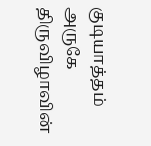குடியாத்தம் அருகே திருவிழாவின்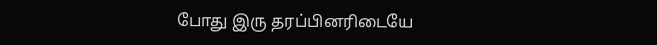போது இரு தரப்பினரிடையே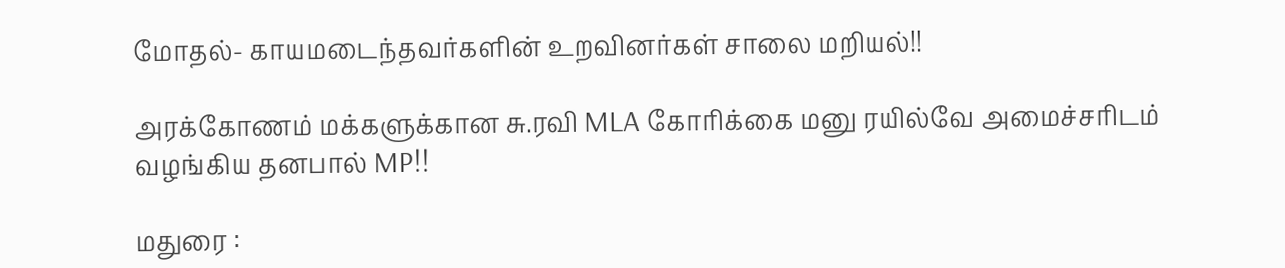மோதல்- காயமடைந்தவர்களின் உறவினர்கள் சாலை மறியல்!!

அரக்கோணம் மக்களுக்கான சு.ரவி MLA கோரிக்கை மனு ரயில்வே அமைச்சரிடம் வழங்கிய தனபால் MP!!

மதுரை :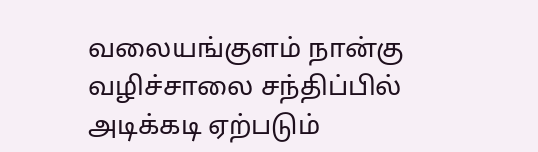வலையங்குளம் நான்கு வழிச்சாலை சந்திப்பில் அடிக்கடி ஏற்படும்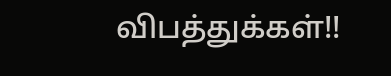விபத்துக்கள்!!